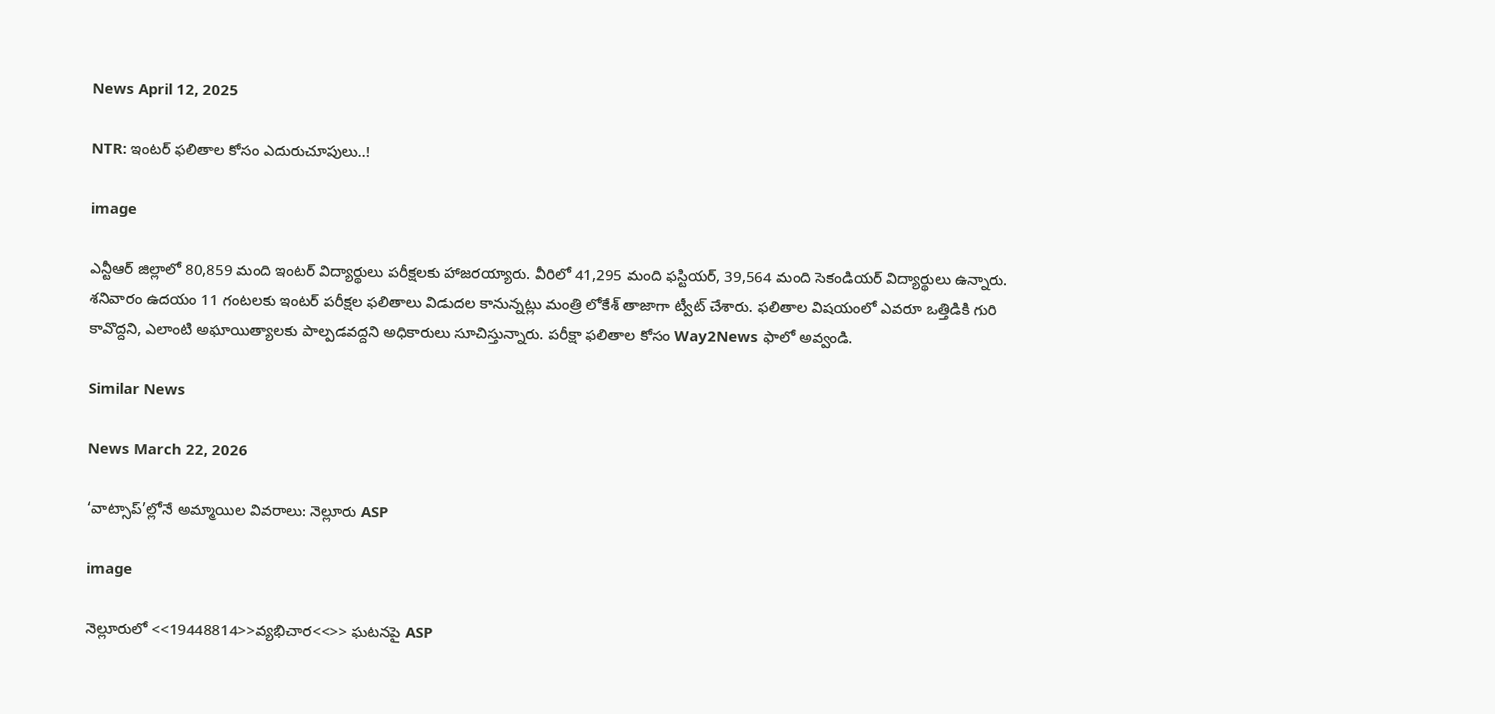News April 12, 2025

NTR: ఇంటర్ ఫలితాల కోసం ఎదురుచూపులు..!

image

ఎన్టీఆర్ జిల్లాలో 80,859 మంది ఇంటర్ విద్యార్థులు పరీక్షలకు హాజరయ్యారు. వీరిలో 41,295 మంది ఫస్టియర్‌, 39,564 మంది సెకండియర్‌ విద్యార్థులు ఉన్నారు. శనివారం ఉదయం 11 గంటలకు ఇంటర్ పరీక్షల ఫలితాలు విడుదల కానున్నట్లు మంత్రి లోకేశ్ తాజాగా ట్వీట్ చేశారు. ఫలితాల విషయంలో ఎవరూ ఒత్తిడికి గురి కావొద్దని, ఎలాంటి అఘాయిత్యాలకు పాల్పడవద్దని అధికారులు సూచిస్తున్నారు. పరీక్షా ఫలితాల కోసం Way2News ఫాలో అవ్వండి.

Similar News

News March 22, 2026

‘వాట్సాప్’ల్లోనే అమ్మాయిల వివరాలు: నెల్లూరు ASP

image

నెల్లూరులో <<19448814>>వ్యభిచార<<>> ఘటనపై ASP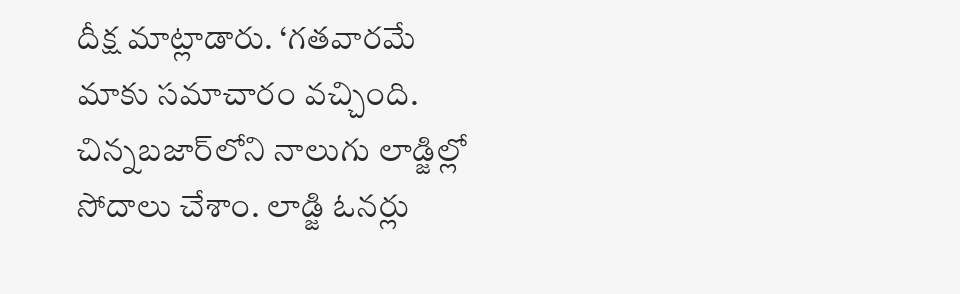దీక్ష మాట్లాడారు. ‘గతవారమే మాకు సమాచారం వచ్చింది. చిన్నబజార్‌లోని నాలుగు లాడ్జిల్లో సోదాలు చేశాం. లాడ్జి ఓనర్లు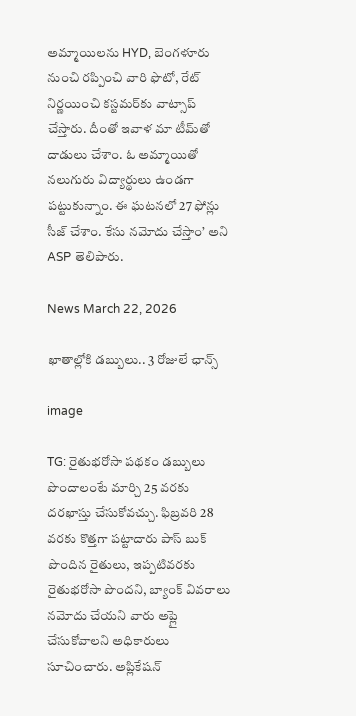అమ్మాయిలను HYD, బెంగళూరు నుంచి రప్పించి వారి ఫొటో, రేట్ నిర్ణయించి కస్టమర్‌కు వాట్సాప్ చేస్తారు. దీంతో ఇవాళ మా టీమ్‌తో దాడులు చేశాం. ఓ అమ్మాయితో నలుగురు విద్యార్థులు ఉండగా పట్టుకున్నాం. ఈ ఘటనలో 27 ఫోన్లు సీజ్ చేశాం. కేసు నమోదు చేస్తాం’ అని ASP తెలిపారు.

News March 22, 2026

ఖాతాల్లోకి డబ్బులు.. 3 రోజులే ఛాన్స్

image

TG: రైతుభరోసా పథకం డబ్బులు పొందాలంటే మార్చి 25 వరకు దరఖాస్తు చేసుకోవచ్చు. ఫిబ్రవరి 28 వరకు కొత్తగా పట్టాదారు పాస్ బుక్ పొందిన రైతులు, ఇప్పటివరకు రైతుభరోసా పొందని, బ్యాంక్ వివరాలు నమోదు చేయని వారు అప్లై చేసుకోవాలని అధికారులు సూచించారు. అప్లికేషన్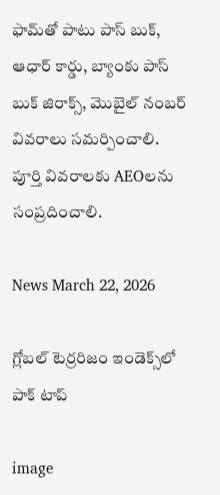ఫామ్‌తో పాటు పాస్ బుక్, ఆధార్ కార్డు, బ్యాంకు పాస్ బుక్ జిరాక్స్, మొబైల్ నంబర్ వివరాలు సమర్పించాలి. పూర్తి వివరాలకు AEOలను సంప్రదించాలి.

News March 22, 2026

గ్లోబల్ టెర్రరిజం ఇండెక్స్‌‌లో పాక్ టాప్

image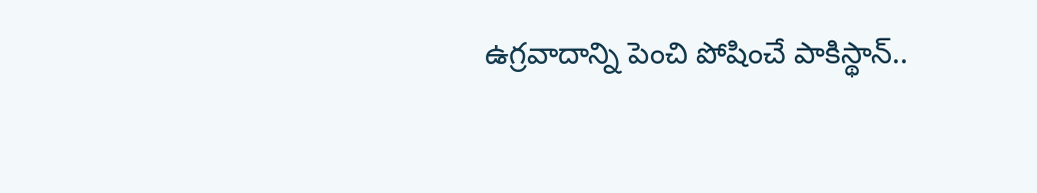ఉగ్రవాదాన్ని పెంచి పోషించే పాకిస్థాన్..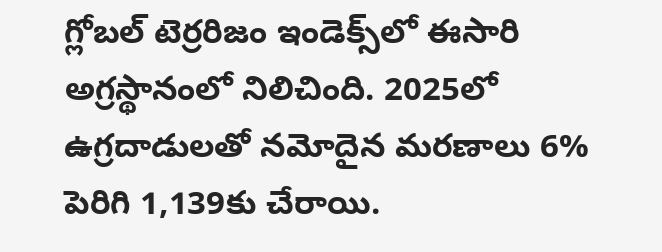గ్లోబల్ టెర్రరిజం ఇండెక్స్‌లో ఈసారి అగ్రస్థానంలో నిలిచింది. 2025లో ఉగ్రదాడులతో నమోదైన మరణాలు 6% పెరిగి 1,139కు చేరాయి.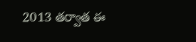2013 తర్వాత ఈ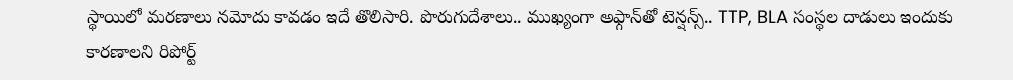స్థాయిలో మరణాలు నమోదు కావడం ఇదే తొలిసారి. పొరుగుదేశాలు.. ముఖ్యంగా అఫ్గాన్‌తో టెన్షన్స్.. TTP, BLA సంస్థల దాడులు ఇందుకు కారణాలని రిపోర్ట్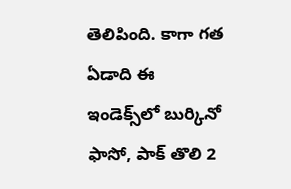తెలిపింది. కాగా గత ఏడాది ఈ ఇండెక్స్‌లో బుర్కినో ఫాసో, పాక్ తొలి 2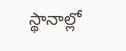స్థానాల్లో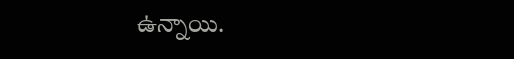ఉన్నాయి.